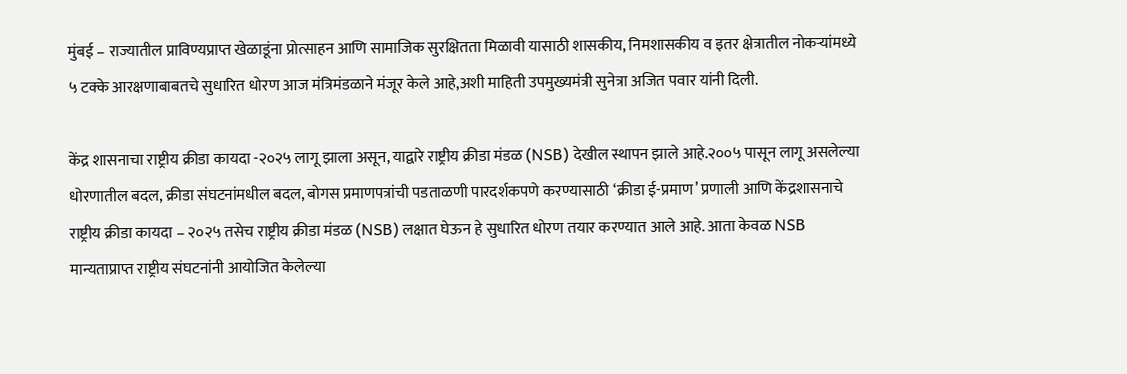मुंबई – राज्यातील प्राविण्यप्राप्त खेळाडूंना प्रोत्साहन आणि सामाजिक सुरक्षितता मिळावी यासाठी शासकीय, निमशासकीय व इतर क्षेत्रातील नोकऱ्यांमध्ये ५ टक्के आरक्षणाबाबतचे सुधारित धोरण आज मंत्रिमंडळाने मंजूर केले आहे,अशी माहिती उपमुख्यमंत्री सुनेत्रा अजित पवार यांनी दिली.

केंद्र शासनाचा राष्ट्रीय क्रीडा कायदा -२०२५ लागू झाला असून, याद्वारे राष्ट्रीय क्रीडा मंडळ (NSB) देखील स्थापन झाले आहे.२००५ पासून लागू असलेल्या धोरणातील बदल, क्रीडा संघटनांमधील बदल, बोगस प्रमाणपत्रांची पडताळणी पारदर्शकपणे करण्यासाठी ‘क्रीडा ई-प्रमाण’ प्रणाली आणि केंद्रशासनाचे राष्ट्रीय क्रीडा कायदा – २०२५ तसेच राष्ट्रीय क्रीडा मंडळ (NSB) लक्षात घेऊन हे सुधारित धोरण तयार करण्यात आले आहे. आता केवळ NSB मान्यताप्राप्त राष्ट्रीय संघटनांनी आयोजित केलेल्या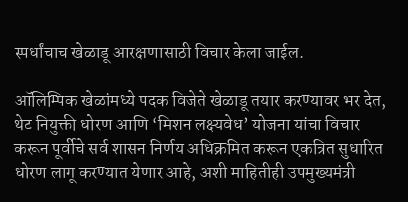स्पर्धांचाच खेळाडू आरक्षणासाठी विचार केला जाईल.

ऑलिम्पिक खेळांमध्ये पदक विजेते खेळाडू तयार करण्यावर भर देत, थेट नियुक्ती धोरण आणि ‘मिशन लक्ष्यवेध’ योजना यांचा विचार करून पूर्वीचे सर्व शासन निर्णय अधिक्रमित करून एकत्रित सुधारित धोरण लागू करण्यात येणार आहे, अशी माहितीही उपमुख्यमंत्री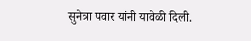सुनेत्रा पवार यांनी यावेळी दिली.